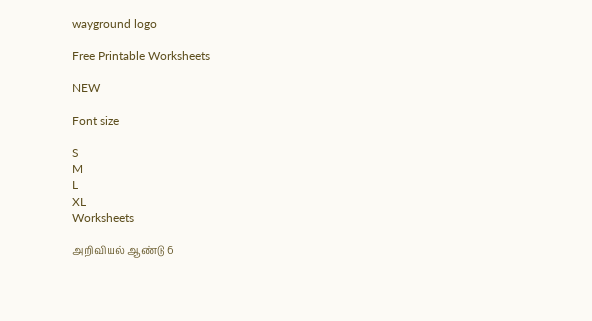wayground logo

Free Printable Worksheets

NEW

Font size

S
M
L
XL
Worksheets

அறிவியல் ஆண்டு 6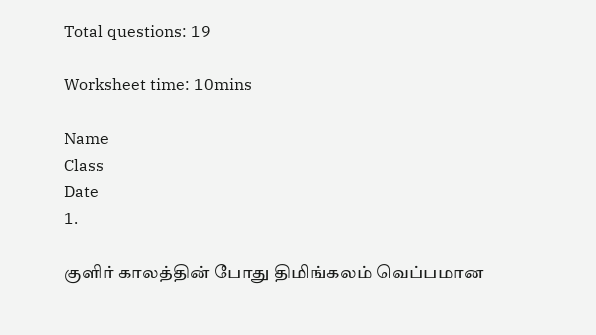Total questions: 19

Worksheet time: 10mins

Name
Class
Date
1.

குளிர் காலத்தின் போது திமிங்கலம் வெப்பமான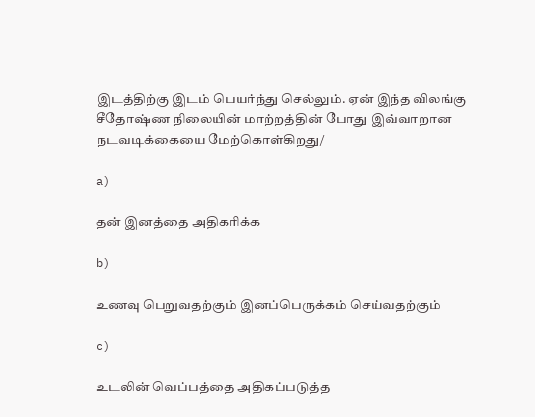இடத்திற்கு இடம் பெயர்ந்து செல்லும். ஏன் இந்த விலங்கு சீதோஷ்ண நிலையின் மாற்றத்தின் போது இவ்வாறான நடவடிக்கையை மேற்கொள்கிறது/

a)

தன் இனத்தை அதிகரிக்க

b)

உணவு பெறுவதற்கும் இனப்பெருக்கம் செய்வதற்கும்

c)

உடலின் வெப்பத்தை அதிகப்படுத்த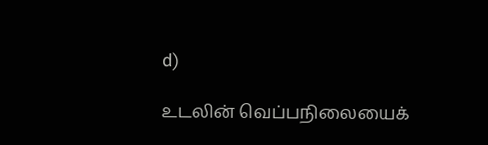d)

உடலின் வெப்பநிலையைக்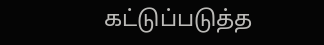கட்டுப்படுத்த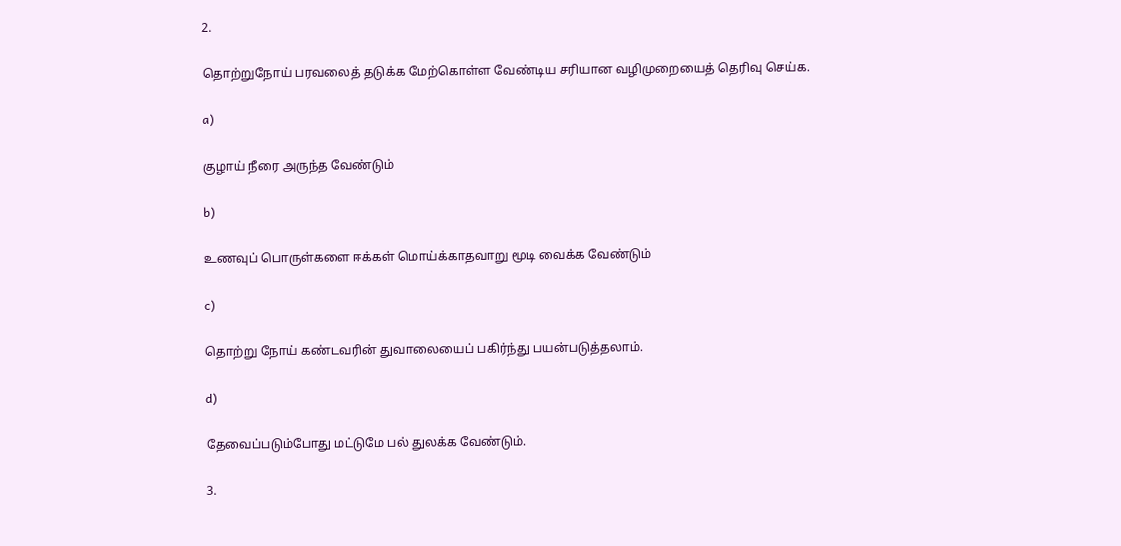2.

தொற்றுநோய் பரவலைத் தடுக்க மேற்கொள்ள வேண்டிய சரியான வழிமுறையைத் தெரிவு செய்க.

a)

குழாய் நீரை அருந்த வேண்டும்

b)

உணவுப் பொருள்களை ஈக்கள் மொய்க்காதவாறு மூடி வைக்க வேண்டும்

c)

தொற்று நோய் கண்டவரின் துவாலையைப் பகிர்ந்து பயன்படுத்தலாம்.

d)

தேவைப்படும்போது மட்டுமே பல் துலக்க வேண்டும்.

3.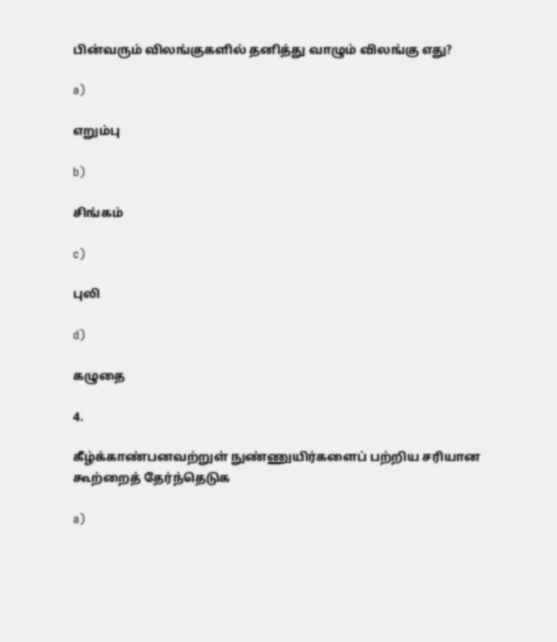பின்வரும் விலங்குகளில் தனித்து வாழும் விலங்கு எது?

a)

எறும்பு

b)

சிங்கம்

c)

புலி

d)

கழுதை

4.

கீழ்க்காண்பனவற்றுள் நுண்ணுயிர்களைப் பற்றிய சரியான கூற்றைத் தேர்ந்தெடுக

a)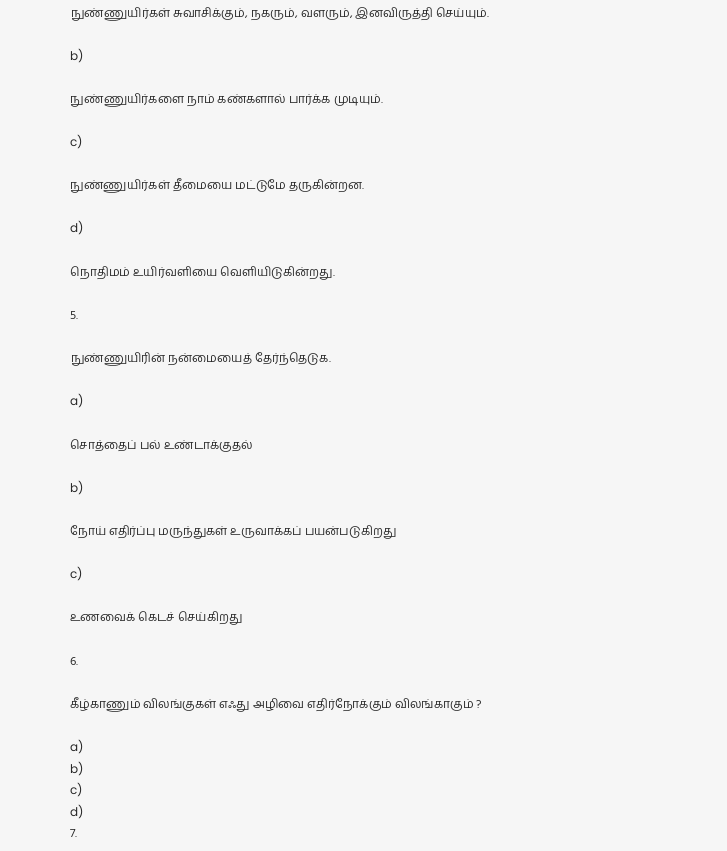நுண்ணுயிர்கள் சுவாசிக்கும், நகரும், வளரும், இனவிருத்தி செய்யும்.

b)

நுண்ணுயிர்களை நாம் கண்களால் பார்க்க முடியும்.

c)

நுண்ணுயிர்கள் தீமையை மட்டுமே தருகின்றன.

d)

நொதிமம் உயிர்வளியை வெளியிடுகின்றது.

5.

நுண்ணுயிரின் நன்மையைத் தேர்ந்தெடுக.

a)

சொத்தைப் பல் உண்டாக்குதல்

b)

நோய் எதிர்ப்பு மருந்துகள் உருவாக்கப் பயன்படுகிறது

c)

உணவைக் கெடச் செய்கிறது

6.

கீழ்காணும் விலங்குகள் எஃது அழிவை எதிர்நோக்கும் விலங்காகும் ?

a)
b)
c)
d)
7.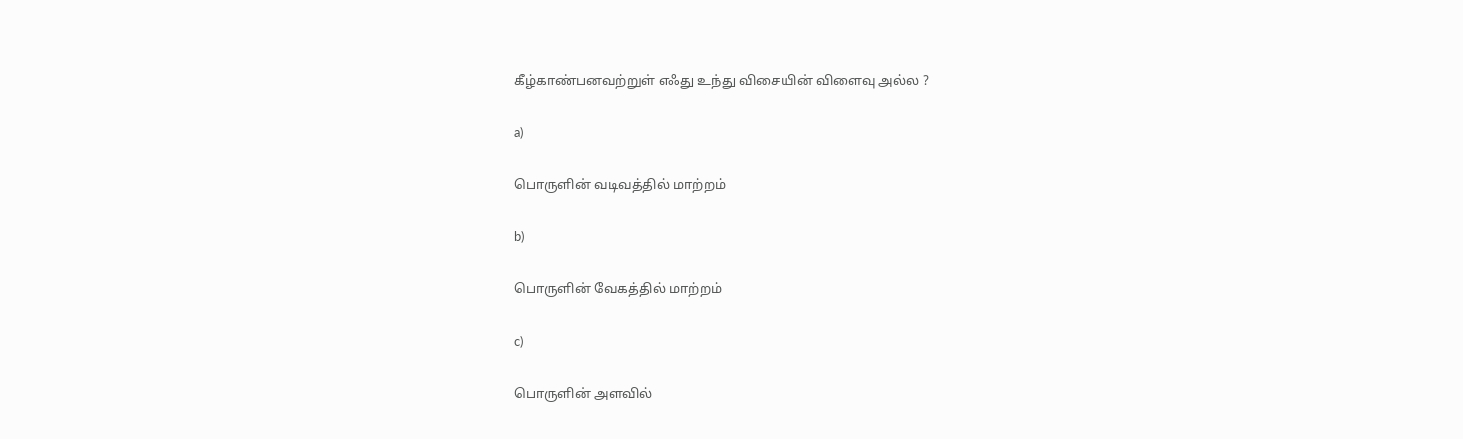கீழ்காண்பனவற்றுள் எஃது உந்து விசையின் விளைவு அல்ல ?

a)

பொருளின் வடிவத்தில் மாற்றம்

b)

பொருளின் வேகத்தில் மாற்றம்

c)

பொருளின் அளவில்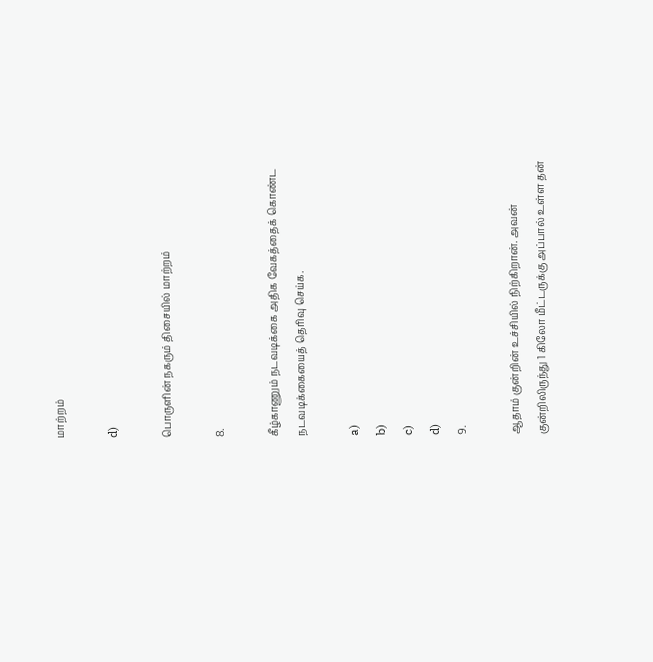மாற்றம்

d)

பொருளின் நகரும் திசையில் மாற்றம்

8.

கீழ்காணும் நடவடிக்கை அதிக வேகத்தைக் கொண்ட நடவடிக்கையைத் தெரிவு செய்க.

a)
b)
c)
d)
9.

ஆதாம் குன்றின் உச்சியில் நிற்கிறான். அவன் குன்றிலிருந்து 1 கிலோ மீட்டருக்கு அப்பால் உள்ள தன்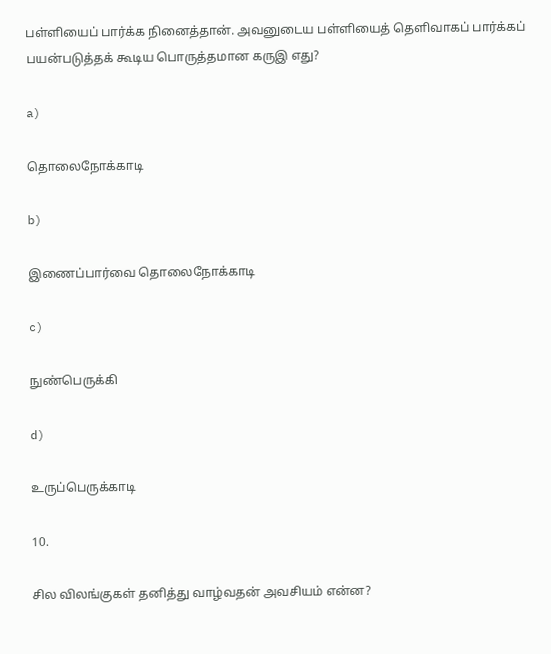பள்ளியைப் பார்க்க நினைத்தான். அவனுடைய பள்ளியைத் தெளிவாகப் பார்க்கப் பயன்படுத்தக் கூடிய பொருத்தமான கருஇ எது?

a)

தொலைநோக்காடி

b)

இணைப்பார்வை தொலைநோக்காடி

c)

நுண்பெருக்கி

d)

உருப்பெருக்காடி

10.

சில விலங்குகள் தனித்து வாழ்வதன் அவசியம் என்ன?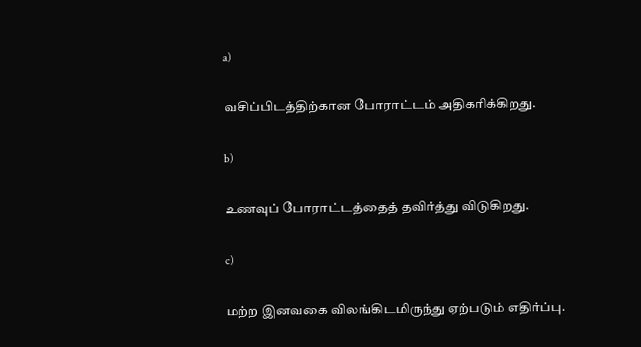a)

வசிப்பிடத்திற்கான போராட்டம் அதிகரிக்கிறது.

b)

உணவுப் போராட்டத்தைத் தவிர்த்து விடுகிறது.

c)

மற்ற இனவகை விலங்கிடமிருந்து ஏற்படும் எதிர்ப்பு.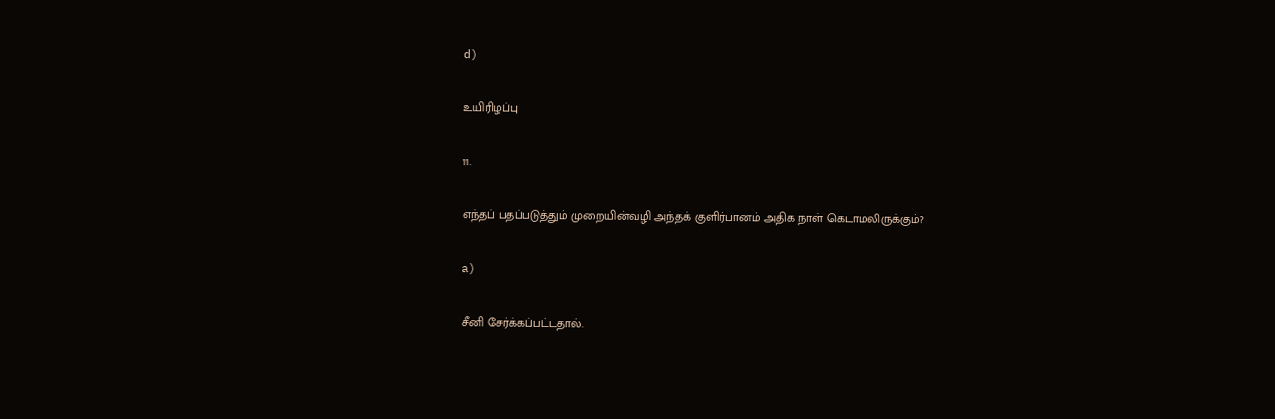d)

உயிரிழப்பு

11.

எந்தப் பதப்படுத்தும் முறையின்வழி அந்தக் குளிர்பானம் அதிக நாள் கெடாமலிருக்கும்?

a)

சீனி சேர்க்கப்பட்டதால்.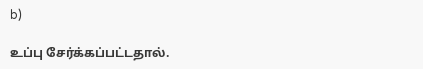b)

உப்பு சேர்க்கப்பட்டதால்.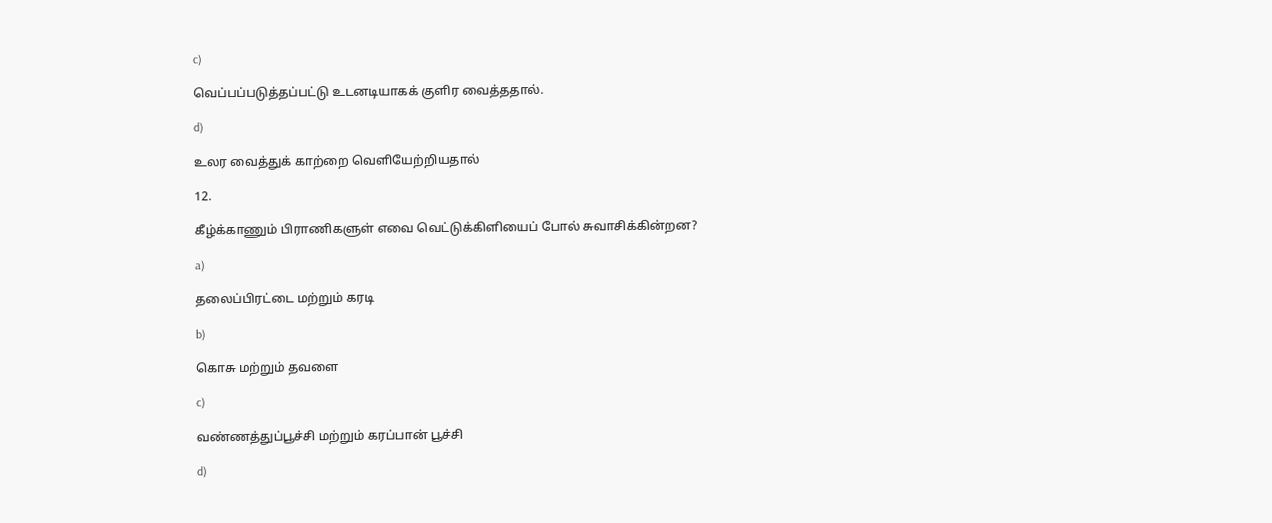c)

வெப்பப்படுத்தப்பட்டு உடனடியாகக் குளிர வைத்ததால்.

d)

உலர வைத்துக் காற்றை வெளியேற்றியதால்

12.

கீழ்க்காணும் பிராணிகளுள் எவை வெட்டுக்கிளியைப் போல் சுவாசிக்கின்றன?

a)

தலைப்பிரட்டை மற்றும் கரடி

b)

கொசு மற்றும் தவளை

c)

வண்ணத்துப்பூச்சி மற்றும் கரப்பான் பூச்சி

d)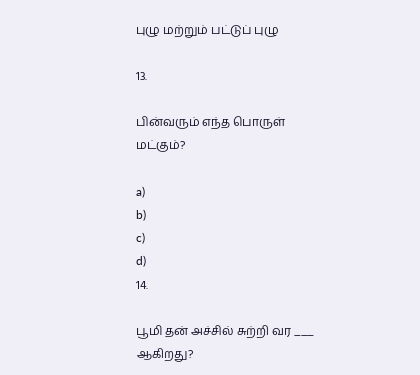புழு மற்றும் பட்டுப் புழு

13.

பின்வரும் எந்த பொருள் மட்கும்?

a)
b)
c)
d)
14.

பூமி தன் அச்சில் சுற்றி வர ___ ஆகிறது?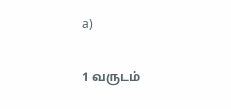a)

1 வருடம்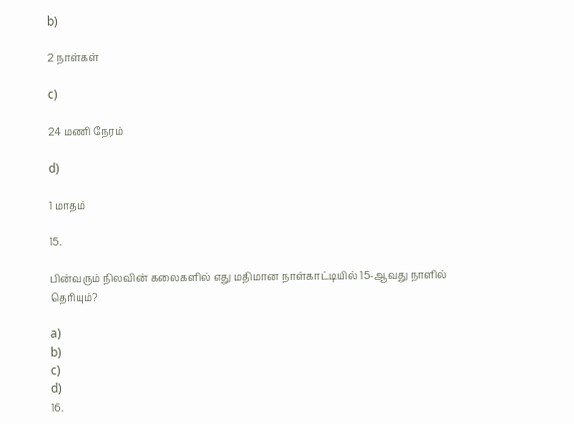b)

2 நாள்கள்

c)

24 மணி நேரம்

d)

1 மாதம்

15.

பின்வரும் நிலவின் கலைகளில் எது மதிமான நாள்காட்டியில் 15-ஆவது நாளில் தெரியும்?

a)
b)
c)
d)
16.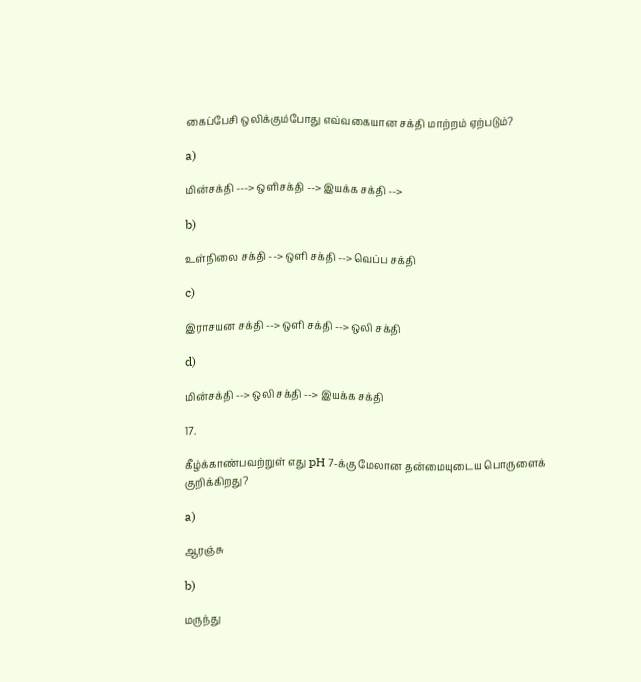கைப்பேசி ஒலிக்கும்போது எவ்வகையான சக்தி மாற்றம் ஏற்படும்?

a)

மின்சக்தி ---> ஒளிசக்தி --> இயக்க சக்தி -->

b)

உள்நிலை சக்தி --> ஒளி சக்தி --> வெப்ப சக்தி

c)

இராசயன சக்தி --> ஒளி சக்தி --> ஒலி சக்தி

d)

மின்சக்தி --> ஒலி சக்தி --> இயக்க சக்தி

17.

கீழ்க்காண்பவற்றுள் எது pH 7-க்கு மேலான தன்மையுடைய பொருளைக் குறிக்கிறது?

a)

ஆரஞ்சு

b)

மருந்து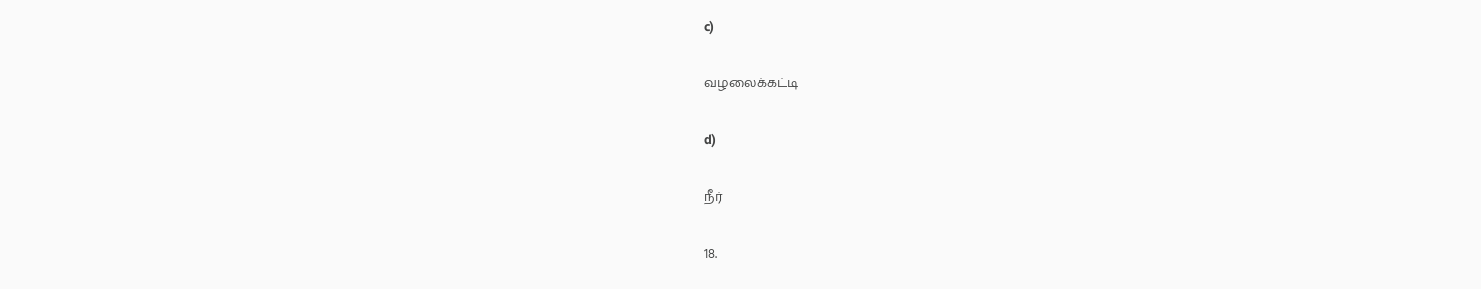c)

வழலைக்கட்டி

d)

நீர்

18.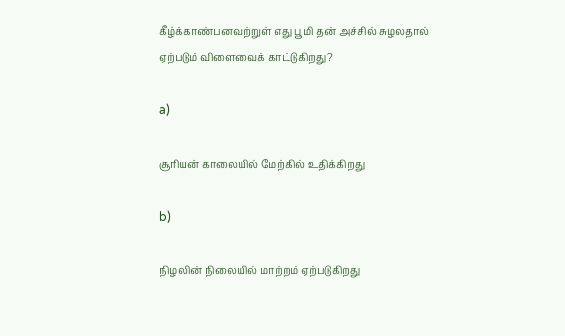கீழ்க்காண்பனவற்றுள் எது பூமி தன் அச்சில் சுழலதால் ஏற்படும் விளைவைக் காட்டுகிறது?

a)

சூரியன் காலையில் மேற்கில் உதிக்கிறது

b)

நிழலின் நிலையில் மாற்றம் ஏற்படுகிறது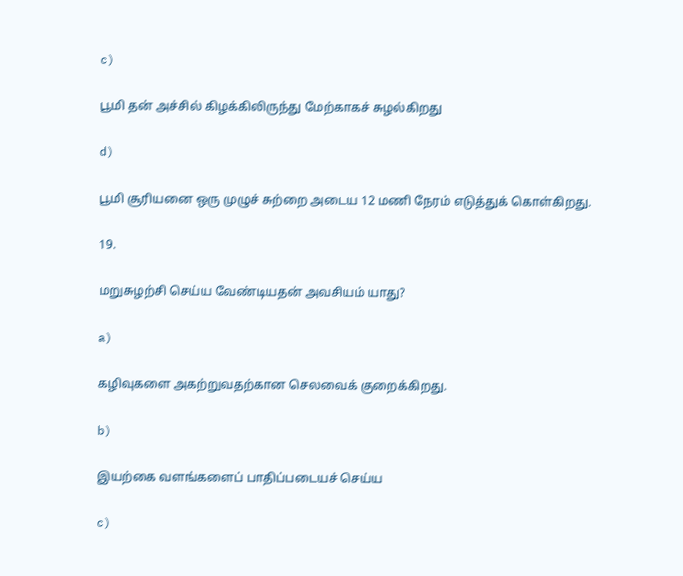c)

பூமி தன் அச்சில் கிழக்கிலிருந்து மேற்காகச் சுழல்கிறது

d)

பூமி சூரியனை ஒரு முழுச் சுற்றை அடைய 12 மணி நேரம் எடுத்துக் கொள்கிறது.

19.

மறுசுழற்சி செய்ய வேண்டியதன் அவசியம் யாது?

a)

கழிவுகளை அகற்றுவதற்கான செலவைக் குறைக்கிறது.

b)

இயற்கை வளங்களைப் பாதிப்படையச் செய்ய

c)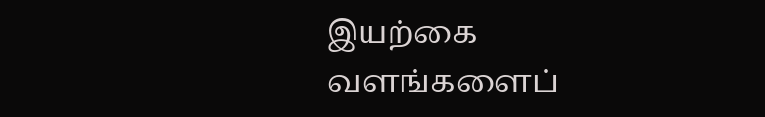இயற்கை வளங்களைப்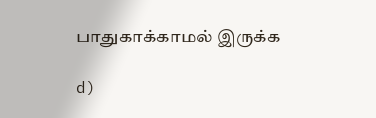பாதுகாக்காமல் இருக்க

d)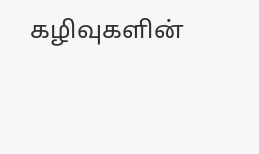கழிவுகளின்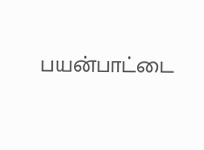பயன்பாட்டை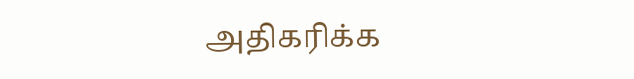அதிகரிக்க